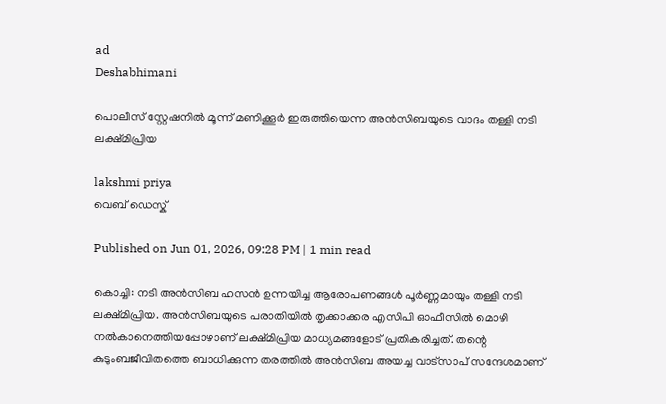ad
Deshabhimani

പൊലീസ് സ്റ്റേഷനിൽ മൂന്ന് മണിക്കൂർ ഇരുത്തിയെന്ന അൻസിബയുടെ വാദം തള്ളി നടി ലക്ഷ്‌മിപ്രിയ

lakshmi priya
വെബ് ഡെസ്ക്

Published on Jun 01, 2026, 09:28 PM | 1 min read

കൊച്ചി: നടി അൻസിബ ഹസൻ ഉന്നയിച്ച ആരോപണങ്ങൾ പൂർണ്ണമായും തള്ളി നടി ലക്ഷ്മിപ്രിയ. അൻസിബയുടെ പരാതിയിൽ തൃക്കാക്കര എസിപി ഓഫീസിൽ മൊഴി നൽകാനെത്തിയപ്പോഴാണ് ലക്ഷ്മിപ്രിയ മാധ്യമങ്ങളോട് പ്രതികരിച്ചത്. തന്റെ കുടുംബജീവിതത്തെ ബാധിക്കുന്ന തരത്തിൽ അൻസിബ അയച്ച വാട്‌സാപ് സന്ദേശമാണ്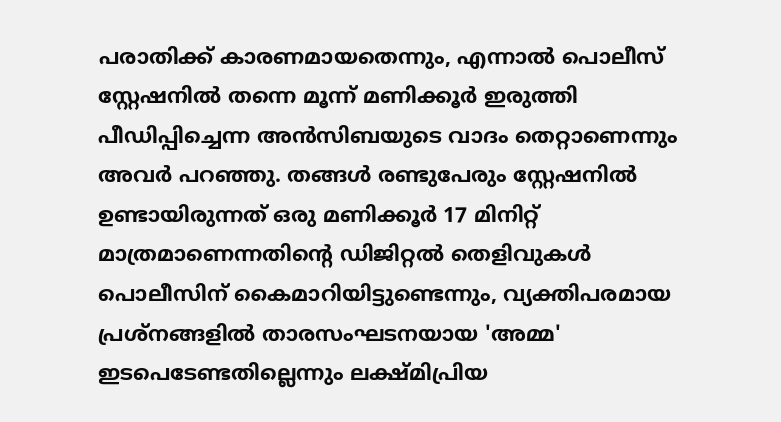പരാതിക്ക് കാരണമായതെന്നും, എന്നാൽ പൊലീസ് സ്റ്റേഷനിൽ തന്നെ മൂന്ന് മണിക്കൂർ ഇരുത്തി പീഡിപ്പിച്ചെന്ന അൻസിബയുടെ വാദം തെറ്റാണെന്നും അവർ പറഞ്ഞു. തങ്ങൾ രണ്ടുപേരും സ്റ്റേഷനിൽ ഉണ്ടായിരുന്നത് ഒരു മണിക്കൂർ 17 മിനിറ്റ് മാത്രമാണെന്നതിന്റെ ഡിജിറ്റൽ തെളിവുകൾ പൊലീസിന് കൈമാറിയിട്ടുണ്ടെന്നും, വ്യക്തിപരമായ പ്രശ്നങ്ങളിൽ താരസംഘടനയായ 'അമ്മ' ഇടപെടേണ്ടതില്ലെന്നും ലക്ഷ്മിപ്രിയ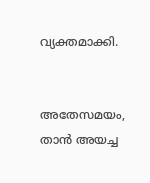വ്യക്തമാക്കി.


അതേസമയം, താൻ അയച്ച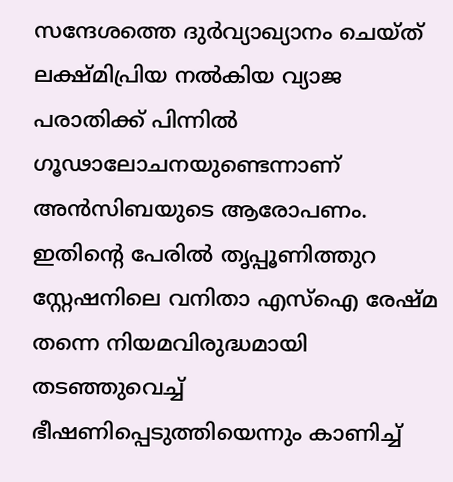സന്ദേശത്തെ ദുർവ്യാഖ്യാനം ചെയ്ത് ലക്ഷ്മിപ്രിയ നൽകിയ വ്യാജ പരാതിക്ക് പിന്നിൽ ഗൂഢാലോചനയുണ്ടെന്നാണ് അൻസിബയുടെ ആരോപണം. ഇതിന്റെ പേരിൽ തൃപ്പൂണിത്തുറ സ്റ്റേഷനിലെ വനിതാ എസ്ഐ രേഷ്മ തന്നെ നിയമവിരുദ്ധമായി തടഞ്ഞുവെച്ച് ഭീഷണിപ്പെടുത്തിയെന്നും കാണിച്ച്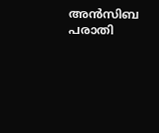അൻസിബ പരാതി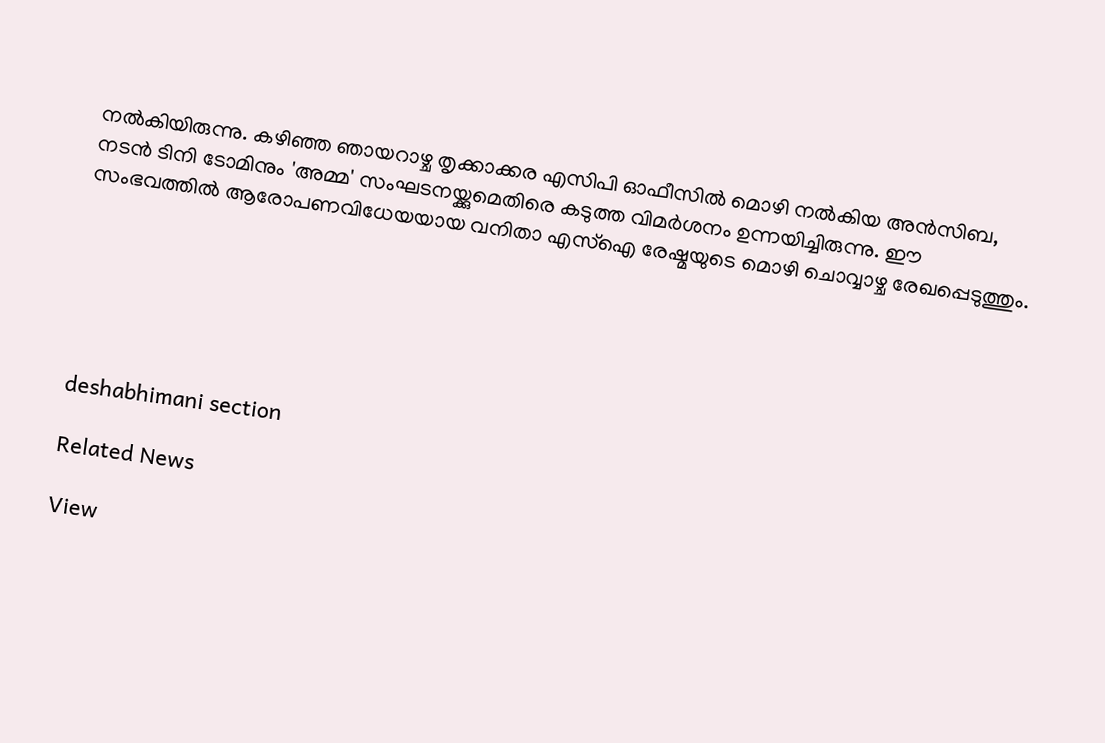നൽകിയിരുന്നു. കഴിഞ്ഞ ഞായറാഴ്ച തൃക്കാക്കര എസിപി ഓഫീസിൽ മൊഴി നൽകിയ അൻസിബ, നടൻ ടിനി ടോമിനും 'അമ്മ' സംഘടനയ്ക്കുമെതിരെ കടുത്ത വിമർശനം ഉന്നയിച്ചിരുന്നു. ഈ സംഭവത്തിൽ ആരോപണവിധേയയായ വനിതാ എസ്‌ഐ രേഷ്മയുടെ മൊഴി ചൊവ്വാഴ്ച രേഖപ്പെടുത്തും.






deshabhimani section

Related News

View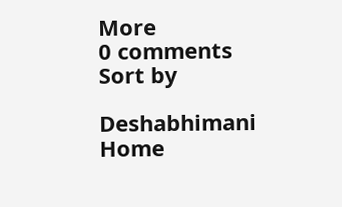More
0 comments
Sort by

Deshabhimani
Home